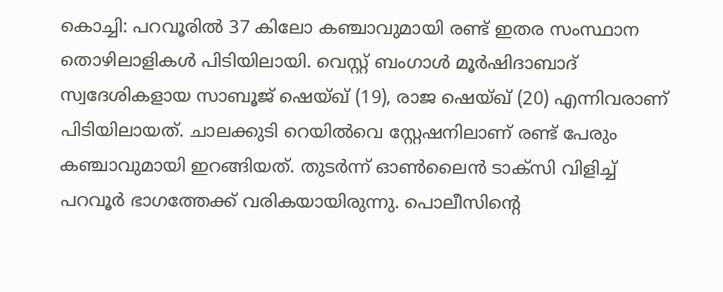കൊച്ചി: പറവൂരിൽ 37 കിലോ കഞ്ചാവുമായി രണ്ട് ഇതര സംസ്ഥാന തൊഴിലാളികൾ പിടിയിലായി. വെസ്റ്റ് ബംഗാൾ മൂർഷിദാബാദ് സ്വദേശികളായ സാബൂജ് ഷെയ്ഖ് (19), രാജ ഷെയ്ഖ് (20) എന്നിവരാണ് പിടിയിലായത്. ചാലക്കുടി റെയിൽവെ സ്റ്റേഷനിലാണ് രണ്ട് പേരും കഞ്ചാവുമായി ഇറങ്ങിയത്. തുടർന്ന് ഓൺലൈൻ ടാക്സി വിളിച്ച് പറവൂർ ഭാഗത്തേക്ക് വരികയായിരുന്നു. പൊലീസിൻ്റെ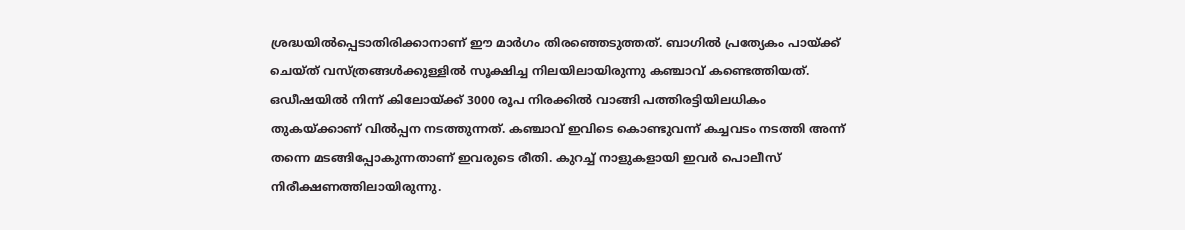ശ്രദ്ധയിൽപ്പെടാതിരിക്കാനാണ് ഈ മാർഗം തിരഞ്ഞെടുത്തത്. ബാഗിൽ പ്രത്യേകം പായ്ക്ക് ചെയ്ത് വസ്ത്രങ്ങൾക്കുള്ളിൽ സൂക്ഷിച്ച നിലയിലായിരുന്നു കഞ്ചാവ് കണ്ടെത്തിയത്.
ഒഡീഷയിൽ നിന്ന് കിലോയ്ക്ക് 3000 രൂപ നിരക്കിൽ വാങ്ങി പത്തിരട്ടിയിലധികം തുകയ്ക്കാണ് വിൽപ്പന നടത്തുന്നത്. കഞ്ചാവ് ഇവിടെ കൊണ്ടുവന്ന് കച്ചവടം നടത്തി അന്ന് തന്നെ മടങ്ങിപ്പോകുന്നതാണ് ഇവരുടെ രീതി. കുറച്ച് നാളുകളായി ഇവർ പൊലീസ് നിരീക്ഷണത്തിലായിരുന്നു.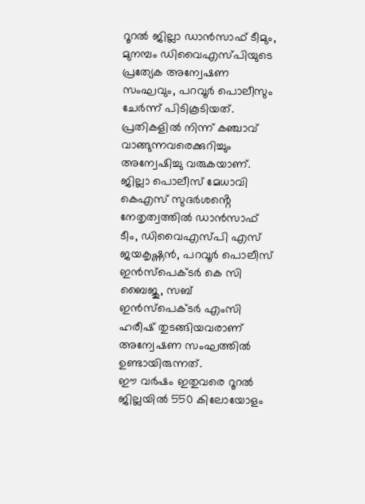റൂറൽ ജില്ലാ ഡാൻസാഫ് ടീമും, മുനമ്പം ഡിവൈഎസ്പിയുടെ പ്രത്യേക അന്വേഷണ സംഘവും, പറവൂർ പൊലീസും ചേർന്ന് പിടികൂടിയത്.
പ്രതികളിൽ നിന്ന് കഞ്ചാവ് വാങ്ങുന്നവരെക്കുറിച്ചും അന്വേഷിച്ചു വരുകയാണ്. ജില്ലാ പൊലീസ് മേധാവി കെഎസ് സുദർശൻ്റെ നേതൃത്വത്തിൽ ഡാൻസാഫ് ടീം, ഡിവൈഎസ്പി എസ് ജയകൃഷ്ണൻ, പറവൂർ പൊലീസ് ഇൻസ്പെക്ടർ കെ സി ബൈജു, സബ് ഇൻസ്പെക്ടർ എംസി ഹരീഷ് തുടങ്ങിയവരാണ് അന്വേഷണ സംഘത്തിൽ ഉണ്ടായിരുന്നത്.
ഈ വർഷം ഇതുവരെ റൂറൽ ജില്ലയിൽ 550 കിലോയോളം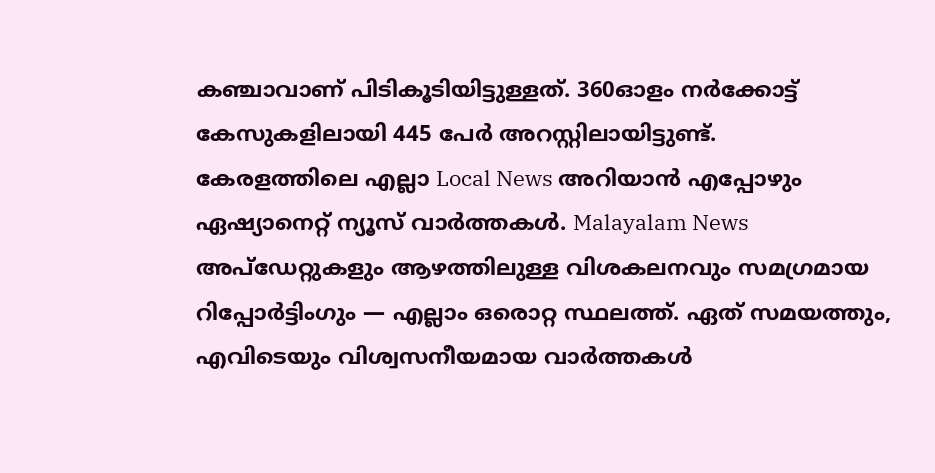കഞ്ചാവാണ് പിടികൂടിയിട്ടുള്ളത്. 360ഓളം നർക്കോട്ട് കേസുകളിലായി 445 പേർ അറസ്റ്റിലായിട്ടുണ്ട്.
കേരളത്തിലെ എല്ലാ Local News അറിയാൻ എപ്പോഴും ഏഷ്യാനെറ്റ് ന്യൂസ് വാർത്തകൾ. Malayalam News അപ്ഡേറ്റുകളും ആഴത്തിലുള്ള വിശകലനവും സമഗ്രമായ റിപ്പോർട്ടിംഗും — എല്ലാം ഒരൊറ്റ സ്ഥലത്ത്. ഏത് സമയത്തും, എവിടെയും വിശ്വസനീയമായ വാർത്തകൾ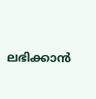ലഭിക്കാൻ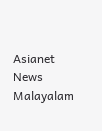Asianet News Malayalam